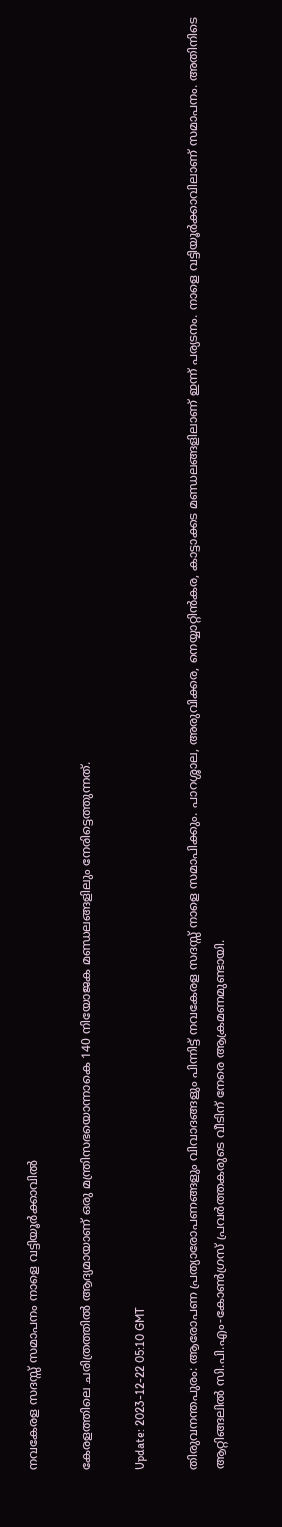നവകേരള സദസ്സ് സമാപനം നാളെ വട്ടിയൂർക്കാവിൽ

കേരളത്തിലെ ചരിത്രത്തിൽ ആദ്യമായാണ് ഒരു മന്ത്രിസഭയൊന്നാകെ 140 നിയോജക മണ്ഡലങ്ങളിലും നേരിട്ടെത്തുന്നത്.

Update: 2023-12-22 05:10 GMT

തിരുവനന്തപുരം: ആരോപണ പ്രത്യാരോപണങ്ങളും വിവാദങ്ങളും പിന്നിട്ട് നവകേരള സദസ്സ് നാളെ സമാപിക്കും. പാറശ്ശാല, അരുവിക്കര, നെയ്യാറ്റിൻകര, കാട്ടാക്കട മണ്ഡലങ്ങളിലാണ് ഇന്ന് പര്യടനം. നാളെ വട്ടിയൂർക്കാവിലാണ് സമാപനം. അതിനിടെ ആറ്റിങ്ങലിൽ സി.പി.എം-കോൺഗ്രസ് പ്രവർത്തകരുടെ വീടിന് നേരെ ആക്രമണമുണ്ടായി.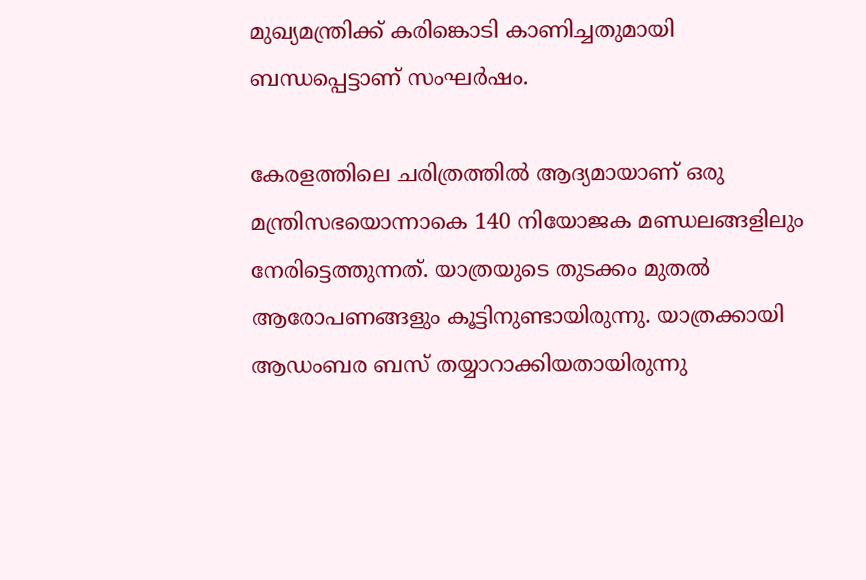മുഖ്യമന്ത്രിക്ക് കരിങ്കൊടി കാണിച്ചതുമായി ബന്ധപ്പെട്ടാണ് സംഘർഷം.

കേരളത്തിലെ ചരിത്രത്തിൽ ആദ്യമായാണ് ഒരു മന്ത്രിസഭയൊന്നാകെ 140 നിയോജക മണ്ഡലങ്ങളിലും നേരിട്ടെത്തുന്നത്. യാത്രയുടെ തുടക്കം മുതൽ ആരോപണങ്ങളും കൂട്ടിനുണ്ടായിരുന്നു. യാത്രക്കായി ആഡംബര ബസ് തയ്യാറാക്കിയതായിരുന്നു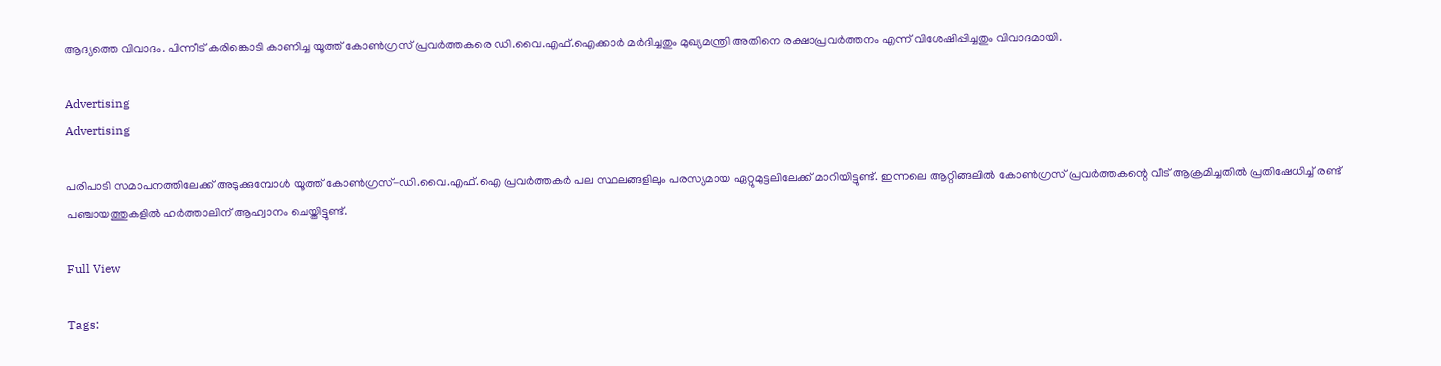ആദ്യത്തെ വിവാദം. പിന്നീട് കരിങ്കൊടി കാണിച്ച യൂത്ത് കോൺഗ്രസ് പ്രവർത്തകരെ ഡി.വൈ.എഫ്.ഐക്കാർ മർദിച്ചതും മുഖ്യമന്ത്രി അതിനെ രക്ഷാപ്രവർത്തനം എന്ന് വിശേഷിപ്പിച്ചതും വിവാദമായി.

Advertising
Advertising

പരിപാടി സമാപനത്തിലേക്ക് അടുക്കുമ്പോൾ യൂത്ത് കോൺഗ്രസ്-ഡി.വൈ.എഫ്.ഐ പ്രവർത്തകർ പല സ്ഥലങ്ങളിലും പരസ്യമായ ഏറ്റുമുട്ടലിലേക്ക് മാറിയിട്ടുണ്ട്. ഇന്നലെ ആറ്റിങ്ങലിൽ കോൺഗ്രസ് പ്രവർത്തകന്റെ വീട് ആക്രമിച്ചതിൽ പ്രതിഷേധിച്ച് രണ്ട് പഞ്ചായത്തുകളിൽ ഹർത്താലിന് ആഹ്വാനം ചെയ്തിട്ടുണ്ട്.

Full View

Tags: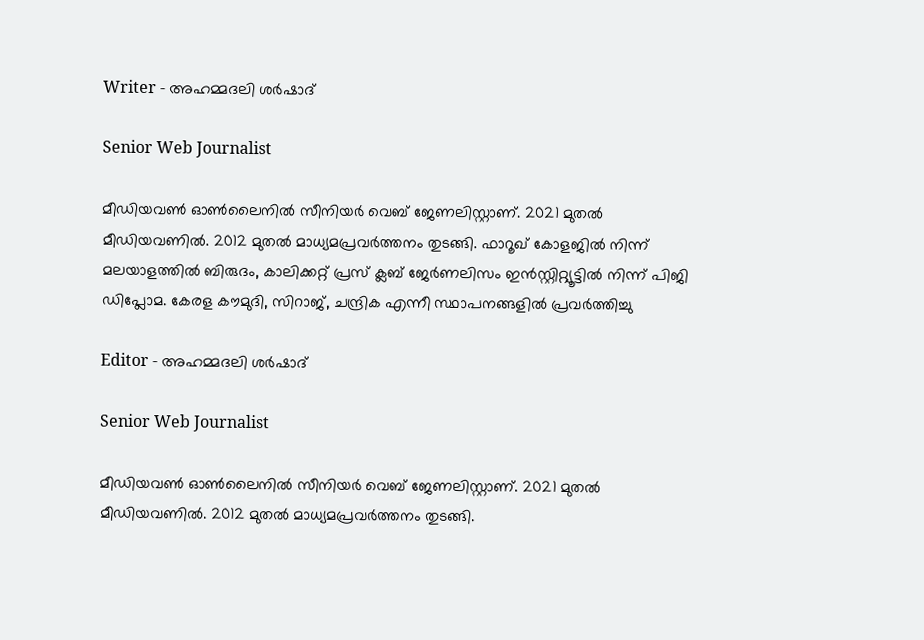Writer - അഹമ്മദലി ശര്‍ഷാദ്

Senior Web Journalist

മീഡിയവൺ ഓൺലൈനിൽ സീനിയർ വെബ് ജേണലിസ്റ്റാണ്. 2021 മുതൽ മീഡിയവണിൽ. 2012 മുതൽ മാധ്യമപ്രവർത്തനം തുടങ്ങി. ഫാറൂഖ് കോളജിൽ നിന്ന് മലയാളത്തിൽ ബിരുദം, കാലിക്കറ്റ് പ്രസ് ക്ലബ് ജേർണലിസം ഇൻസ്റ്റിറ്റ്യൂട്ടിൽ നിന്ന് പിജി ഡിപ്ലോമ. കേരള കൗമുദി, സിറാജ്, ചന്ദ്രിക എന്നീ സ്ഥാപനങ്ങളിൽ പ്രവർത്തിച്ചു

Editor - അഹമ്മദലി ശര്‍ഷാദ്

Senior Web Journalist

മീഡിയവൺ ഓൺലൈനിൽ സീനിയർ വെബ് ജേണലിസ്റ്റാണ്. 2021 മുതൽ മീഡിയവണിൽ. 2012 മുതൽ മാധ്യമപ്രവർത്തനം തുടങ്ങി.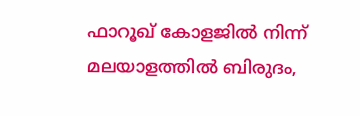ഫാറൂഖ് കോളജിൽ നിന്ന് മലയാളത്തിൽ ബിരുദം,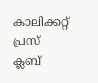കാലിക്കറ്റ് പ്രസ് ക്ലബ്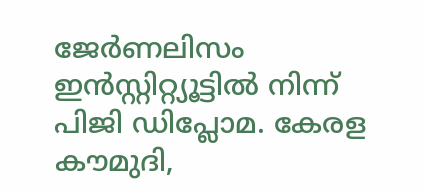ജേർണലിസം ഇൻസ്റ്റിറ്റ്യൂട്ടിൽ നിന്ന് പിജി ഡിപ്ലോമ. കേരള കൗമുദി,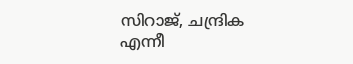സിറാജ്, ചന്ദ്രിക എന്നീ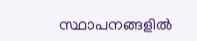സ്ഥാപനങ്ങളിൽ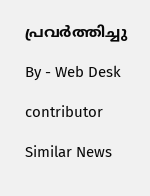പ്രവർത്തിച്ചു

By - Web Desk

contributor

Similar News